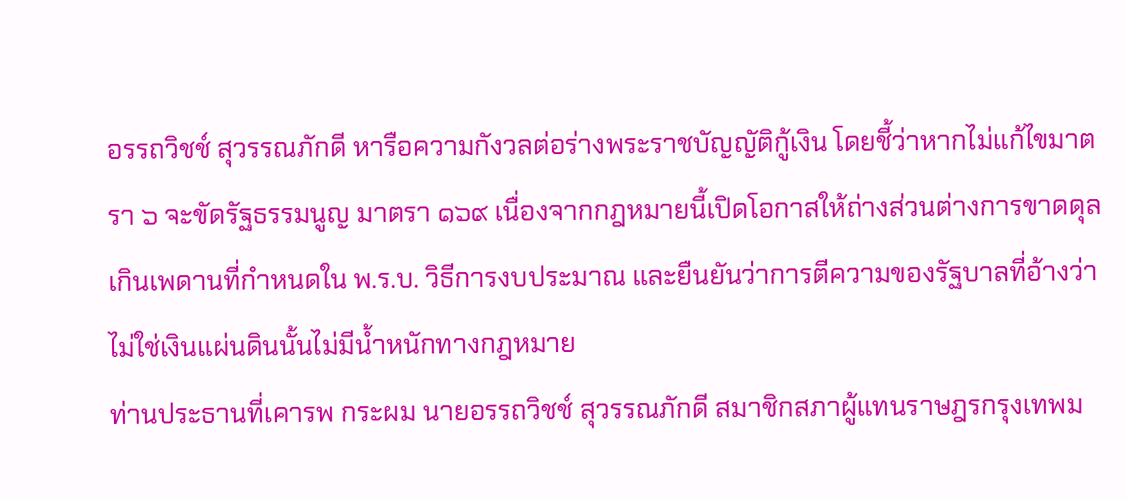อรรถวิชช์ สุวรรณภักดี หารือความกังวลต่อร่างพระราชบัญญัติกู้เงิน โดยชี้ว่าหากไม่แก้ไขมาตรา ๖ จะขัดรัฐธรรมนูญ มาตรา ๑๖๙ เนื่องจากกฎหมายนี้เปิดโอกาสให้ถ่างส่วนต่างการขาดดุลเกินเพดานที่กำหนดใน พ.ร.บ. วิธีการงบประมาณ และยืนยันว่าการตีความของรัฐบาลที่อ้างว่าไม่ใช่เงินแผ่นดินนั้นไม่มีน้ำหนักทางกฎหมาย
ท่านประธานที่เคารพ กระผม นายอรรถวิชช์ สุวรรณภักดี สมาชิกสภาผู้แทนราษฎรกรุงเทพม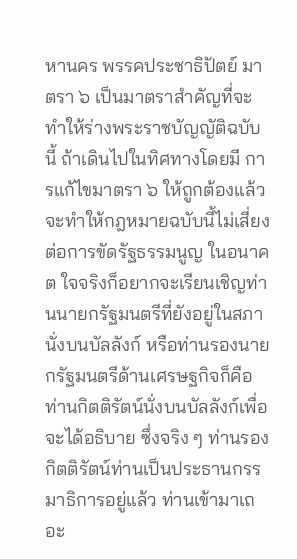หานคร พรรคประชาธิปัตย์ มาตรา ๖ เป็นมาตราสําคัญที่จะทําให้ร่างพระราชบัญญัติฉบับนี้ ถ้าเดินไปในทิศทางโดยมี การแก้ไขมาตรา ๖ ให้ถูกต้องแล้ว จะทําให้กฎหมายฉบับนี้ไม่เสี่ยงต่อการขัดรัฐธรรมนูญ ในอนาคต ใจจริงก็อยากจะเรียนเชิญท่านนายกรัฐมนตรีที่ยังอยู่ในสภานั่งบนบัลลังก์ หรือท่านรองนายกรัฐมนตรีด้านเศรษฐกิจก็คือท่านกิตติรัตน์นั่งบนบัลลังก์เพื่อจะได้อธิบาย ซึ่งจริง ๆ ท่านรองกิตติรัตน์ท่านเป็นประธานกรรมาธิการอยู่แล้ว ท่านเข้ามาเถอะ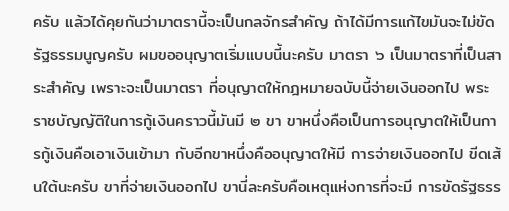ครับ แล้วได้คุยกันว่ามาตรานี้จะเป็นกลจักรสําคัญ ถ้าได้มีการแก้ไขมันจะไม่ขัดรัฐธรรมนูญครับ ผมขออนุญาตเริ่มแบบนี้นะครับ มาตรา ๖ เป็นมาตราที่เป็นสาระสําคัญ เพราะจะเป็นมาตรา ที่อนุญาตให้กฎหมายฉบับนี้จ่ายเงินออกไป พระราชบัญญัติในการกู้เงินคราวนี้มันมี ๒ ขา ขาหนึ่งคือเป็นการอนุญาตให้เป็นการกู้เงินคือเอาเงินเข้ามา กับอีกขาหนึ่งคืออนุญาตให้มี การจ่ายเงินออกไป ขีดเส้นใต้นะครับ ขาที่จ่ายเงินออกไป ขานี่ละครับคือเหตุแห่งการที่จะมี การขัดรัฐธรร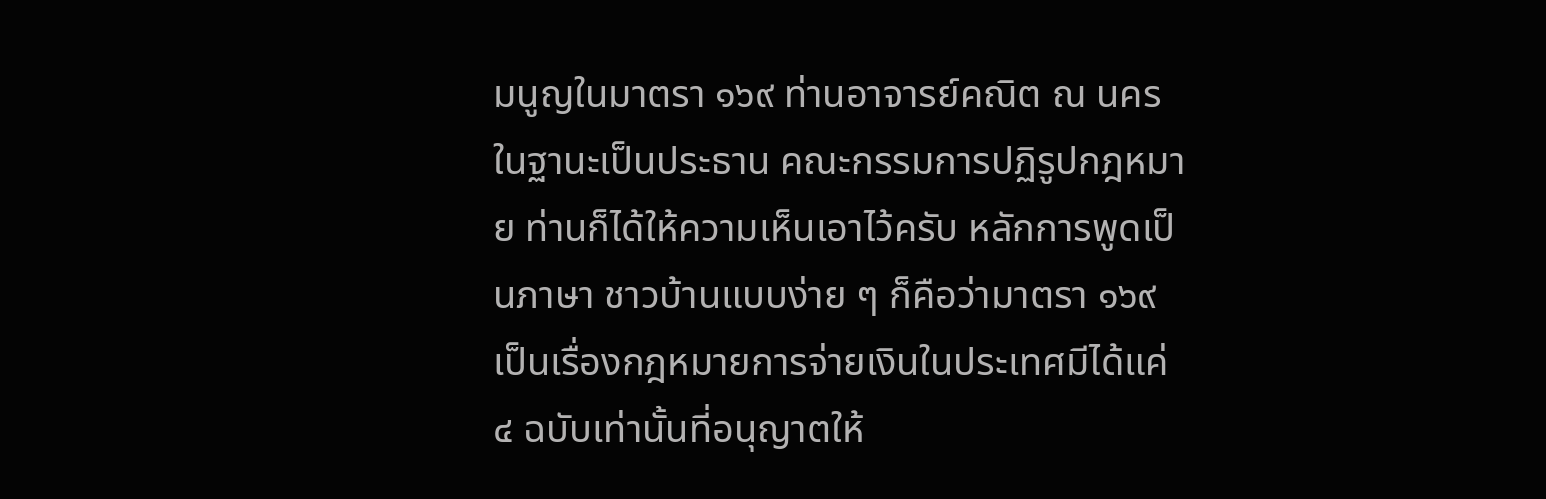มนูญในมาตรา ๑๖๙ ท่านอาจารย์คณิต ณ นคร ในฐานะเป็นประธาน คณะกรรมการปฏิรูปกฎหมาย ท่านก็ได้ให้ความเห็นเอาไว้ครับ หลักการพูดเป็นภาษา ชาวบ้านแบบง่าย ๆ ก็คือว่ามาตรา ๑๖๙ เป็นเรื่องกฎหมายการจ่ายเงินในประเทศมีได้แค่ ๔ ฉบับเท่านั้นที่อนุญาตให้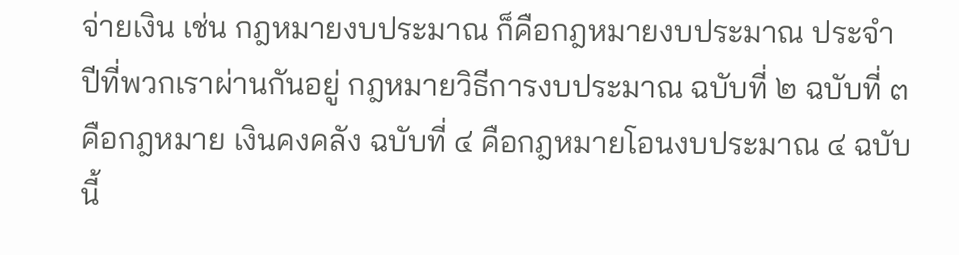จ่ายเงิน เช่น กฎหมายงบประมาณ ก็คือกฎหมายงบประมาณ ประจําปีที่พวกเราผ่านกันอยู่ กฎหมายวิธีการงบประมาณ ฉบับที่ ๒ ฉบับที่ ๓ คือกฎหมาย เงินคงคลัง ฉบับที่ ๔ คือกฎหมายโอนงบประมาณ ๔ ฉบับนี้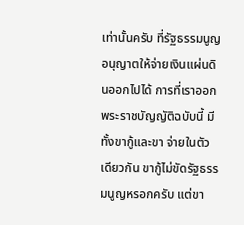เท่านั้นครับ ที่รัฐธรรมนูญ อนุญาตให้จ่ายเงินแผ่นดินออกไปได้ การที่เราออกพระราชบัญญัติฉบับนี้ มีทั้งขากู้และขา จ่ายในตัวเดียวกัน ขากู้ไม่ขัดรัฐธรรมนูญหรอกครับ แต่ขา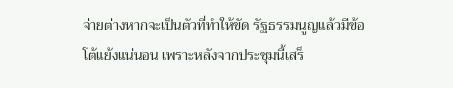จ่ายต่างหากจะเป็นตัวที่ทําให้ขัด รัฐธรรมนูญแล้วมีข้อโต้แย้งแน่นอน เพราะหลังจากประชุมนี้เสร็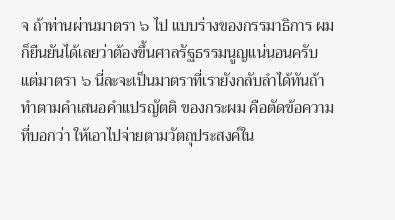จ ถ้าท่านผ่านมาตรา ๖ ไป แบบร่างของกรรมาธิการ ผมก็ยืนยันได้เลยว่าต้องขึ้นศาลรัฐธรรมนูญแน่นอนครับ แต่มาตรา ๖ นี่ละจะเป็นมาตราที่เรายังกลับลําได้ทันถ้าทําตามคําเสนอคําแปรญัตติ ของกระผม คือตัดข้อความที่บอกว่า ให้เอาไปจ่ายตามวัตถุประสงค์ใน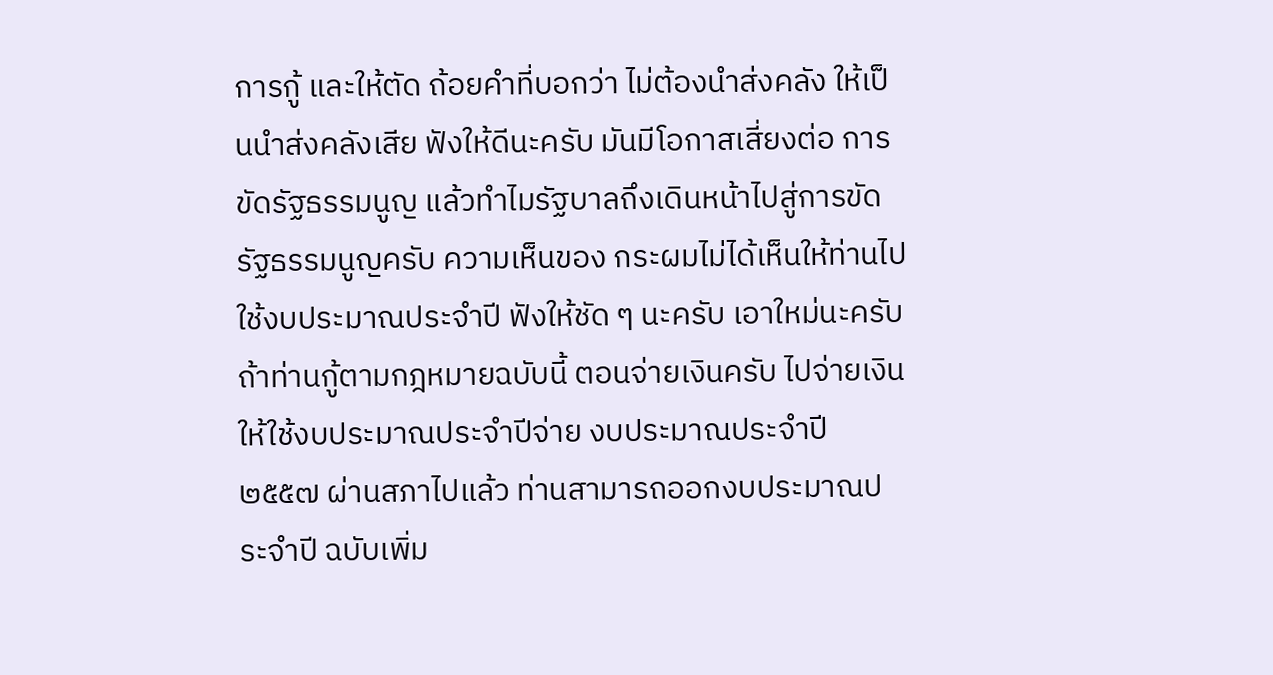การกู้ และให้ตัด ถ้อยคําที่บอกว่า ไม่ต้องนําส่งคลัง ให้เป็นนําส่งคลังเสีย ฟังให้ดีนะครับ มันมีโอกาสเสี่ยงต่อ การขัดรัฐธรรมนูญ แล้วทําไมรัฐบาลถึงเดินหน้าไปสู่การขัดรัฐธรรมนูญครับ ความเห็นของ กระผมไม่ได้เห็นให้ท่านไปใช้งบประมาณประจําปี ฟังให้ชัด ๆ นะครับ เอาใหม่นะครับ ถ้าท่านกู้ตามกฎหมายฉบับนี้ ตอนจ่ายเงินครับ ไปจ่ายเงินให้ใช้งบประมาณประจําปีจ่าย งบประมาณประจําปี ๒๕๕๗ ผ่านสภาไปแล้ว ท่านสามารถออกงบประมาณประจําปี ฉบับเพิ่ม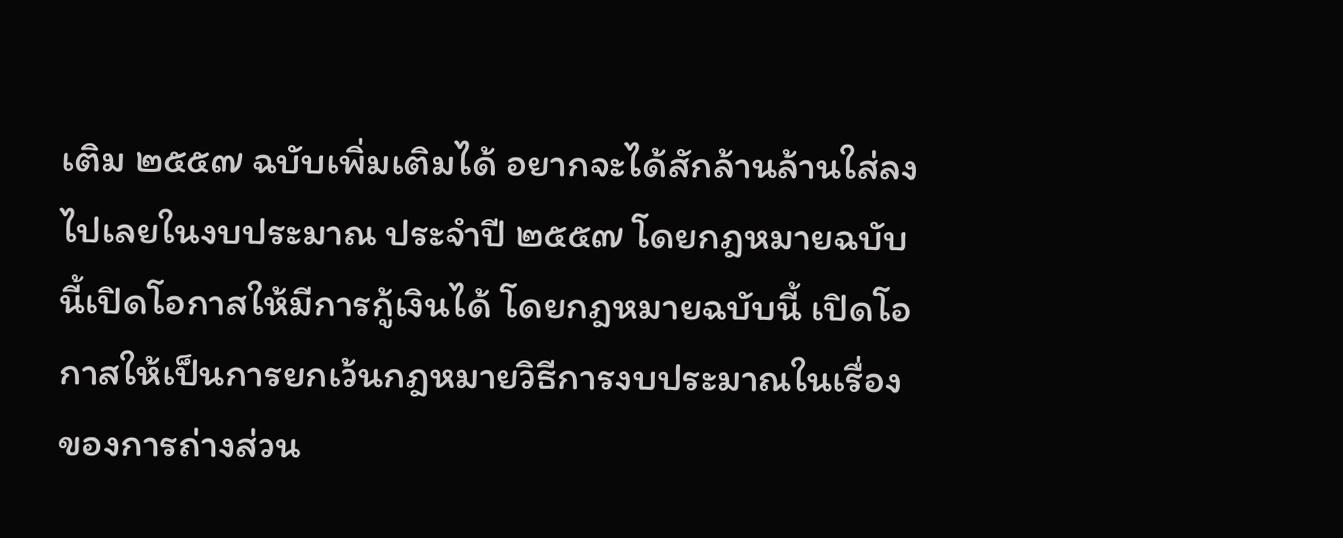เติม ๒๕๕๗ ฉบับเพิ่มเติมได้ อยากจะได้สักล้านล้านใส่ลงไปเลยในงบประมาณ ประจําปี ๒๕๕๗ โดยกฎหมายฉบับนี้เปิดโอกาสให้มีการกู้เงินได้ โดยกฎหมายฉบับนี้ เปิดโอกาสให้เป็นการยกเว้นกฎหมายวิธีการงบประมาณในเรื่องของการถ่างส่วน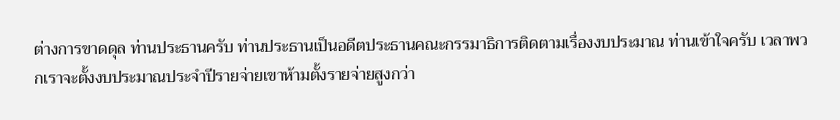ต่างการขาดดุล ท่านประธานครับ ท่านประธานเป็นอดีตประธานคณะกรรมาธิการติดตามเรื่องงบประมาณ ท่านเข้าใจครับ เวลาพวกเราจะตั้งงบประมาณประจําปีรายจ่ายเขาห้ามตั้งรายจ่ายสูงกว่า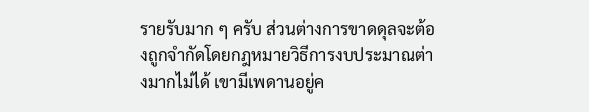รายรับมาก ๆ ครับ ส่วนต่างการขาดดุลจะต้องถูกจํากัดโดยกฎหมายวิธีการงบประมาณต่างมากไม่ได้ เขามีเพดานอยู่ค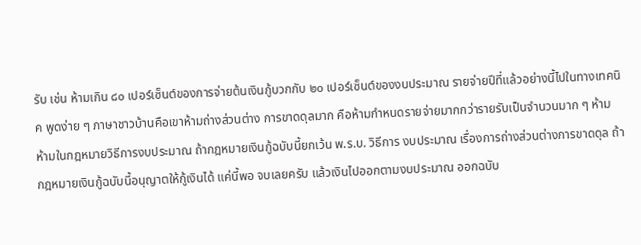รับ เช่น ห้ามเกิน ๘๐ เปอร์เซ็นต์ของการจ่ายต้นเงินกู้บวกกับ ๒๐ เปอร์เซ็นต์ของงบประมาณ รายจ่ายปีที่แล้วอย่างนี้ไปในทางเทคนิค พูดง่าย ๆ ภาษาชาวบ้านคือเขาห้ามถ่างส่วนต่าง การขาดดุลมาก คือห้ามกําหนดรายจ่ายมากกว่ารายรับเป็นจํานวนมาก ๆ ห้าม ห้ามในกฎหมายวิธีการงบประมาณ ถ้ากฎหมายเงินกู้ฉบับนี้ยกเว้น พ.ร.บ. วิธีการ งบประมาณ เรื่องการถ่างส่วนต่างการขาดดุล ถ้ากฎหมายเงินกู้ฉบับนี้อนุญาตให้กู้เงินได้ แค่นี้พอ จบเลยครับ แล้วเงินไปออกตามงบประมาณ ออกฉบับ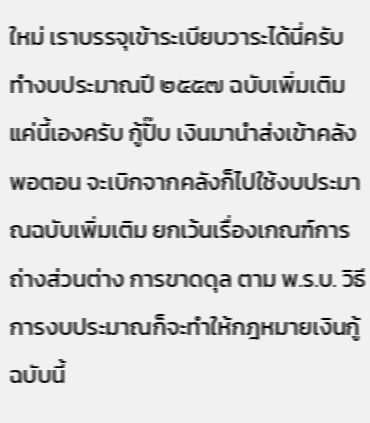ใหม่ เราบรรจุเข้าระเบียบวาระได้นี่ครับ ทํางบประมาณปี ๒๕๕๗ ฉบับเพิ่มเติม แค่นี้เองครับ กู้ปั๊บ เงินมานําส่งเข้าคลัง พอตอน จะเบิกจากคลังก็ไปใช้งบประมาณฉบับเพิ่มเติม ยกเว้นเรื่องเกณฑ์การถ่างส่วนต่าง การขาดดุล ตาม พ.ร.บ. วิธีการงบประมาณก็จะทําให้กฎหมายเงินกู้ฉบับนี้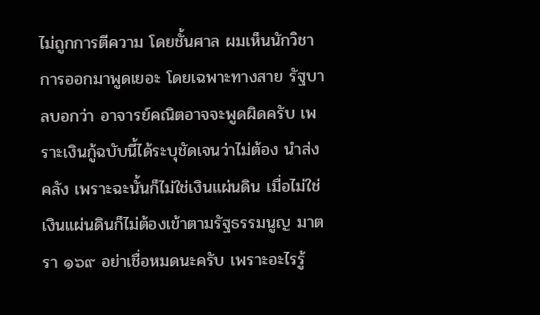ไม่ถูกการตีความ โดยชั้นศาล ผมเห็นนักวิชาการออกมาพูดเยอะ โดยเฉพาะทางสาย รัฐบาลบอกว่า อาจารย์คณิตอาจจะพูดผิดครับ เพราะเงินกู้ฉบับนี้ได้ระบุชัดเจนว่าไม่ต้อง นําส่งคลัง เพราะฉะนั้นก็ไม่ใช่เงินแผ่นดิน เมื่อไม่ใช่เงินแผ่นดินก็ไม่ต้องเข้าตามรัฐธรรมนูญ มาตรา ๑๖๙ อย่าเชื่อหมดนะครับ เพราะอะไรรู้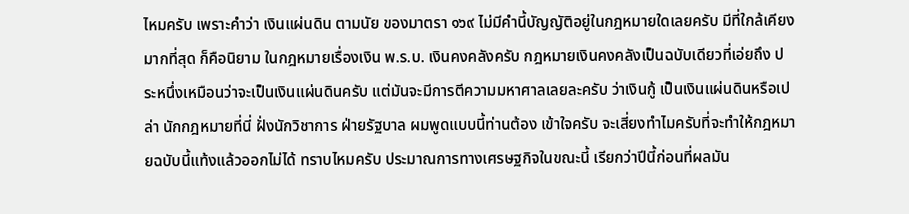ไหมครับ เพราะคําว่า เงินแผ่นดิน ตามนัย ของมาตรา ๑๖๙ ไม่มีคํานี้บัญญัติอยู่ในกฎหมายใดเลยครับ มีที่ใกล้เคียงมากที่สุด ก็คือนิยาม ในกฎหมายเรื่องเงิน พ.ร.บ. เงินคงคลังครับ กฎหมายเงินคงคลังเป็นฉบับเดียวที่เอ่ยถึง ประหนึ่งเหมือนว่าจะเป็นเงินแผ่นดินครับ แต่มันจะมีการตีความมหาศาลเลยละครับ ว่าเงินกู้ เป็นเงินแผ่นดินหรือเปล่า นักกฎหมายที่นี่ ฝั่งนักวิชาการ ฝ่ายรัฐบาล ผมพูดแบบนี้ท่านต้อง เข้าใจครับ จะเสี่ยงทําไมครับที่จะทําให้กฎหมายฉบับนี้แท้งแล้วออกไม่ได้ ทราบไหมครับ ประมาณการทางเศรษฐกิจในขณะนี้ เรียกว่าปีนี้ก่อนที่ผลมัน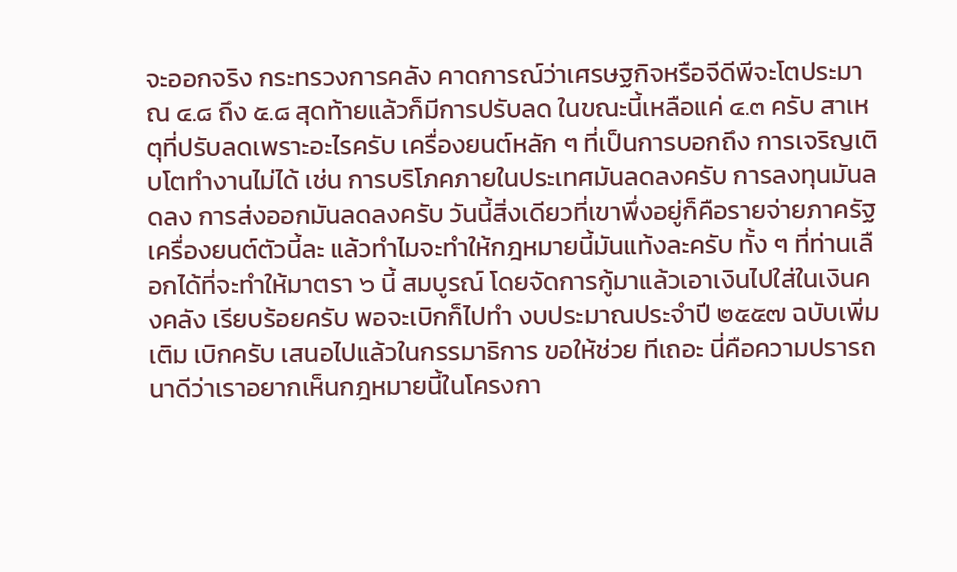จะออกจริง กระทรวงการคลัง คาดการณ์ว่าเศรษฐกิจหรือจีดีพีจะโตประมาณ ๔.๘ ถึง ๕.๘ สุดท้ายแล้วก็มีการปรับลด ในขณะนี้เหลือแค่ ๔.๓ ครับ สาเหตุที่ปรับลดเพราะอะไรครับ เครื่องยนต์หลัก ๆ ที่เป็นการบอกถึง การเจริญเติบโตทํางานไม่ได้ เช่น การบริโภคภายในประเทศมันลดลงครับ การลงทุนมันลดลง การส่งออกมันลดลงครับ วันนี้สิ่งเดียวที่เขาพึ่งอยู่ก็คือรายจ่ายภาครัฐ เครื่องยนต์ตัวนี้ละ แล้วทําไมจะทําให้กฎหมายนี้มันแท้งละครับ ทั้ง ๆ ที่ท่านเลือกได้ที่จะทําให้มาตรา ๖ นี้ สมบูรณ์ โดยจัดการกู้มาแล้วเอาเงินไปใส่ในเงินคงคลัง เรียบร้อยครับ พอจะเบิกก็ไปทํา งบประมาณประจําปี ๒๕๕๗ ฉบับเพิ่มเติม เบิกครับ เสนอไปแล้วในกรรมาธิการ ขอให้ช่วย ทีเถอะ นี่คือความปรารถนาดีว่าเราอยากเห็นกฎหมายนี้ในโครงกา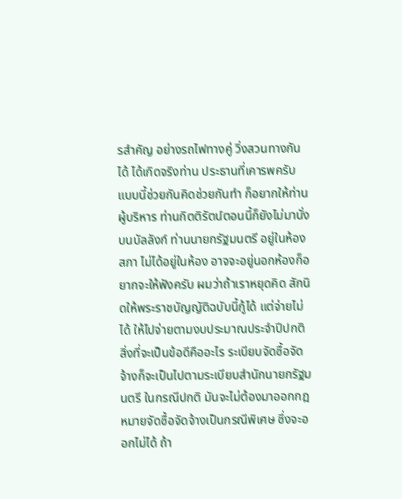รสําคัญ อย่างรถไฟทางคู่ วิ่งสวนทางกันได้ ได้เกิดจริงท่าน ประธานที่เคารพครับ แบบนี้ช่วยกันคิดช่วยกันทํา ก็อยากให้ท่านผู้บริหาร ท่านกิตติรัตน์ตอนนี้ก็ยังไม่มานั่งบนบัลลังก์ ท่านนายกรัฐมนตรี อยู่ในห้องสภา ไม่ได้อยู่ในห้อง อาจจะอยู่นอกห้องก็อยากจะให้ฟังครับ ผมว่าถ้าเราหยุดคิด สักนิดให้พระราชบัญญัติฉบับนี้กู้ได้ แต่จ่ายไม่ได้ ให้ไปจ่ายตามงบประมาณประจําปีปกติ สิ่งที่จะเป็นข้อดีคืออะไร ระเบียบจัดซื้อจัดจ้างก็จะเป็นไปตามระเบียบสํานักนายกรัฐมนตรี ในกรณีปกติ มันจะไม่ต้องมาออกกฎหมายจัดซื้อจัดจ้างเป็นกรณีพิเศษ ซึ่งจะออกไม่ได้ ถ้า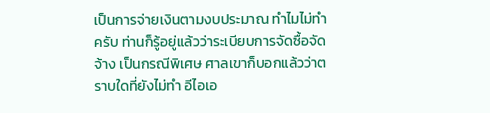เป็นการจ่ายเงินตามงบประมาณ ทําไมไม่ทําครับ ท่านก็รู้อยู่แล้วว่าระเบียบการจัดซื้อจัดจ้าง เป็นกรณีพิเศษ ศาลเขาก็บอกแล้วว่าตราบใดที่ยังไม่ทํา อีไอเอ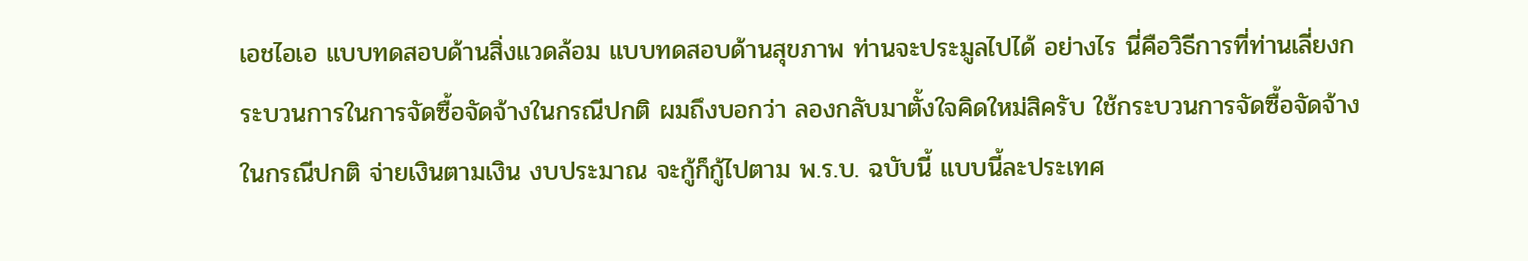เอชไอเอ แบบทดสอบด้านสิ่งแวดล้อม แบบทดสอบด้านสุขภาพ ท่านจะประมูลไปได้ อย่างไร นี่คือวิธีการที่ท่านเลี่ยงกระบวนการในการจัดซื้อจัดจ้างในกรณีปกติ ผมถึงบอกว่า ลองกลับมาตั้งใจคิดใหม่สิครับ ใช้กระบวนการจัดซื้อจัดจ้างในกรณีปกติ จ่ายเงินตามเงิน งบประมาณ จะกู้ก็กู้ไปตาม พ.ร.บ. ฉบับนี้ แบบนี้ละประเทศ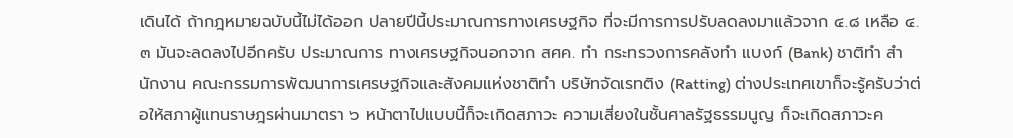เดินได้ ถ้ากฎหมายฉบับนี้ไม่ได้ออก ปลายปีนี้ประมาณการทางเศรษฐกิจ ที่จะมีการการปรับลดลงมาแล้วจาก ๔.๘ เหลือ ๔.๓ มันจะลดลงไปอีกครับ ประมาณการ ทางเศรษฐกิจนอกจาก สศค. ทํา กระทรวงการคลังทํา แบงก์ (Bank) ชาติทํา สํานักงาน คณะกรรมการพัฒนาการเศรษฐกิจและสังคมแห่งชาติทํา บริษัทจัดเรทติง (Ratting) ต่างประเทศเขาก็จะรู้ครับว่าต่อให้สภาผู้แทนราษฎรผ่านมาตรา ๖ หน้าตาไปแบบนี้ก็จะเกิดสภาวะ ความเสี่ยงในชั้นศาลรัฐธรรมนูญ ก็จะเกิดสภาวะค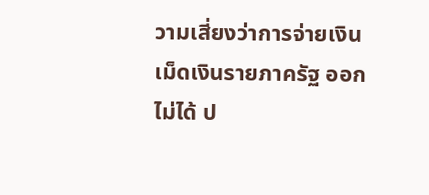วามเสี่ยงว่าการจ่ายเงิน เม็ดเงินรายภาครัฐ ออกไม่ได้ ป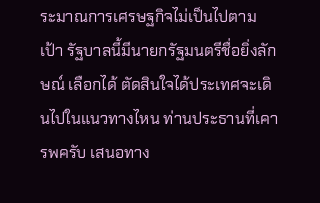ระมาณการเศรษฐกิจไม่เป็นไปตามเป้า รัฐบาลนี้มีนายกรัฐมนตรีชื่อยิ่งลักษณ์ เลือกได้ ตัดสินใจได้ประเทศจะเดินไปในแนวทางไหน ท่านประธานที่เคารพครับ เสนอทาง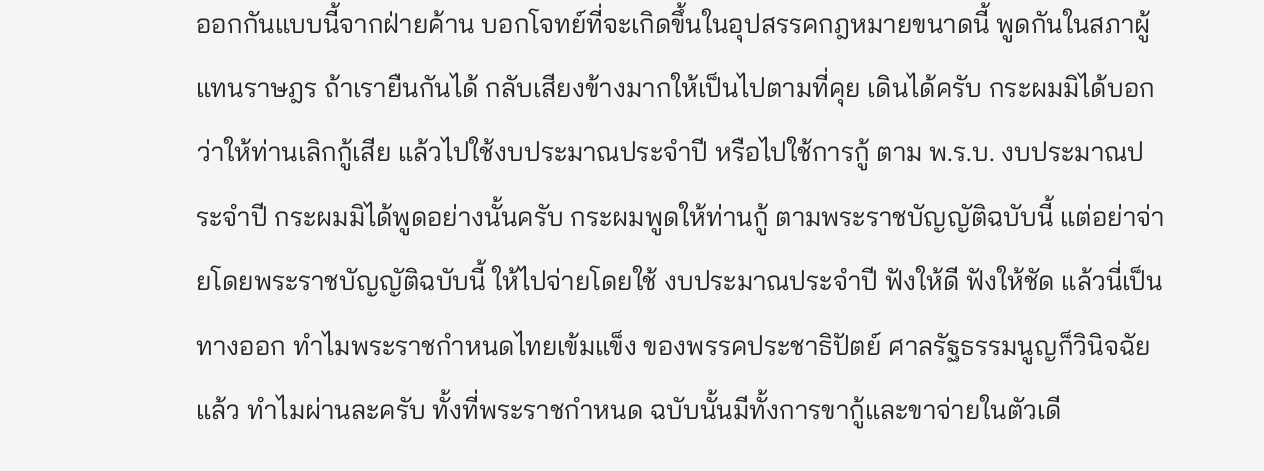ออกกันแบบนี้จากฝ่ายค้าน บอกโจทย์ที่จะเกิดขึ้นในอุปสรรคกฎหมายขนาดนี้ พูดกันในสภาผู้แทนราษฎร ถ้าเรายืนกันได้ กลับเสียงข้างมากให้เป็นไปตามที่คุย เดินได้ครับ กระผมมิได้บอกว่าให้ท่านเลิกกู้เสีย แล้วไปใช้งบประมาณประจําปี หรือไปใช้การกู้ ตาม พ.ร.บ. งบประมาณประจําปี กระผมมิได้พูดอย่างนั้นครับ กระผมพูดให้ท่านกู้ ตามพระราชบัญญัติฉบับนี้ แต่อย่าจ่ายโดยพระราชบัญญัติฉบับนี้ ให้ไปจ่ายโดยใช้ งบประมาณประจําปี ฟังให้ดี ฟังให้ชัด แล้วนี่เป็นทางออก ทําไมพระราชกําหนดไทยเข้มแข็ง ของพรรคประชาธิปัตย์ ศาลรัฐธรรมนูญก็วินิจฉัยแล้ว ทําไมผ่านละครับ ทั้งที่พระราชกําหนด ฉบับนั้นมีทั้งการขากู้และขาจ่ายในตัวเดี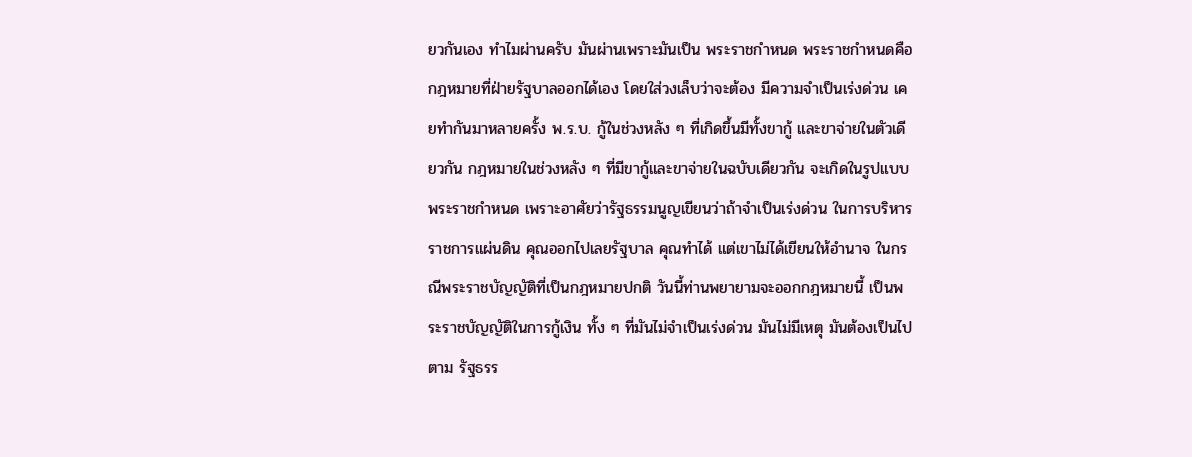ยวกันเอง ทําไมผ่านครับ มันผ่านเพราะมันเป็น พระราชกําหนด พระราชกําหนดคือกฎหมายที่ฝ่ายรัฐบาลออกได้เอง โดยใส่วงเล็บว่าจะต้อง มีความจําเป็นเร่งด่วน เคยทํากันมาหลายครั้ง พ.ร.บ. กู้ในช่วงหลัง ๆ ที่เกิดขึ้นมีทั้งขากู้ และขาจ่ายในตัวเดียวกัน กฎหมายในช่วงหลัง ๆ ที่มีขากู้และขาจ่ายในฉบับเดียวกัน จะเกิดในรูปแบบพระราชกําหนด เพราะอาศัยว่ารัฐธรรมนูญเขียนว่าถ้าจําเป็นเร่งด่วน ในการบริหารราชการแผ่นดิน คุณออกไปเลยรัฐบาล คุณทําได้ แต่เขาไม่ได้เขียนให้อํานาจ ในกรณีพระราชบัญญัติที่เป็นกฎหมายปกติ วันนี้ท่านพยายามจะออกกฎหมายนี้ เป็นพระราชบัญญัติในการกู้เงิน ทั้ง ๆ ที่มันไม่จําเป็นเร่งด่วน มันไม่มีเหตุ มันต้องเป็นไปตาม รัฐธรร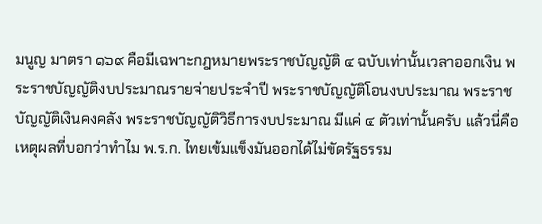มนูญ มาตรา ๑๖๙ คือมีเฉพาะกฎหมายพระราชบัญญัติ ๔ ฉบับเท่านั้นเวลาออกเงิน พระราชบัญญัติงบประมาณรายจ่ายประจําปี พระราชบัญญัติโอนงบประมาณ พระราชบัญญัติเงินคงคลัง พระราชบัญญัติวิธีการงบประมาณ มีแค่ ๔ ตัวเท่านั้นครับ แล้วนี่คือเหตุผลที่บอกว่าทําไม พ.ร.ก. ไทยเข้มแข็งมันออกได้ไม่ขัดรัฐธรรม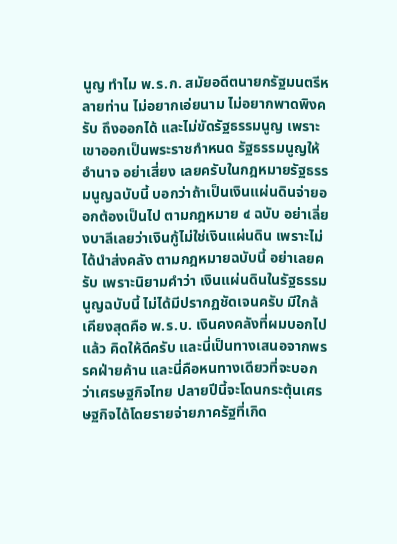นูญ ทําไม พ.ร.ก. สมัยอดีตนายกรัฐมนตรีหลายท่าน ไม่อยากเอ่ยนาม ไม่อยากพาดพิงครับ ถึงออกได้ และไม่ขัดรัฐธรรมนูญ เพราะเขาออกเป็นพระราชกําหนด รัฐธรรมนูญให้อํานาจ อย่าเสี่ยง เลยครับในกฎหมายรัฐธรรมนูญฉบับนี้ บอกว่าถ้าเป็นเงินแผ่นดินจ่ายออกต้องเป็นไป ตามกฎหมาย ๔ ฉบับ อย่าเลี่ยงบาลีเลยว่าเงินกู้ไม่ใช่เงินแผ่นดิน เพราะไม่ได้นําส่งคลัง ตามกฎหมายฉบับนี้ อย่าเลยครับ เพราะนิยามคําว่า เงินแผ่นดินในรัฐธรรมนูญฉบับนี้ ไม่ได้มีปรากฏชัดเจนครับ มีใกล้เคียงสุดคือ พ.ร.บ. เงินคงคลังที่ผมบอกไปแล้ว คิดให้ดีครับ และนี่เป็นทางเสนอจากพรรคฝ่ายค้าน และนี่คือหนทางเดียวที่จะบอกว่าเศรษฐกิจไทย ปลายปีนี้จะโดนกระตุ้นเศรษฐกิจได้โดยรายจ่ายภาครัฐที่เกิด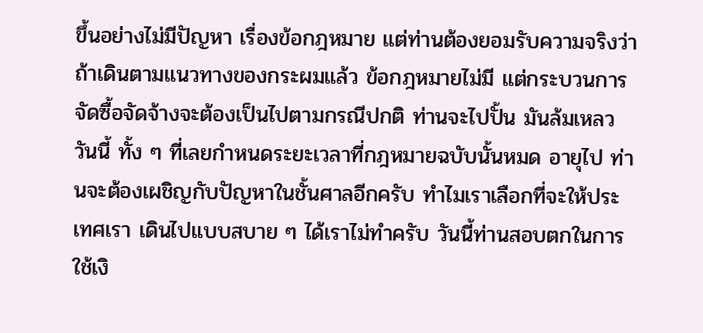ขึ้นอย่างไม่มีปัญหา เรื่องข้อกฎหมาย แต่ท่านต้องยอมรับความจริงว่าถ้าเดินตามแนวทางของกระผมแล้ว ข้อกฎหมายไม่มี แต่กระบวนการจัดซื้อจัดจ้างจะต้องเป็นไปตามกรณีปกติ ท่านจะไปปั้น มันล้มเหลว วันนี้ ทั้ง ๆ ที่เลยกําหนดระยะเวลาที่กฎหมายฉบับนั้นหมด อายุไป ท่านจะต้องเผชิญกับปัญหาในชั้นศาลอีกครับ ทําไมเราเลือกที่จะให้ประเทศเรา เดินไปแบบสบาย ๆ ได้เราไม่ทําครับ วันนี้ท่านสอบตกในการใช้เงิ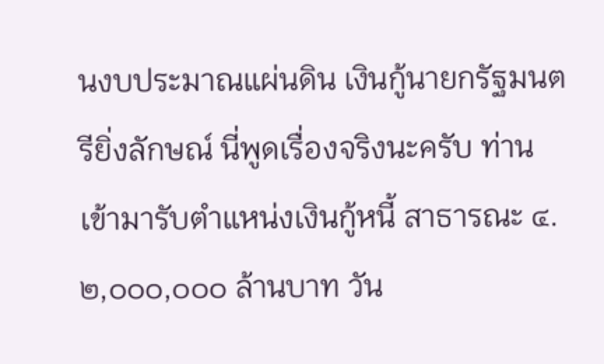นงบประมาณแผ่นดิน เงินกู้นายกรัฐมนตรียิ่งลักษณ์ นี่พูดเรื่องจริงนะครับ ท่านเข้ามารับตําแหน่งเงินกู้หนี้ สาธารณะ ๔.๒,๐๐๐,๐๐๐ ล้านบาท วัน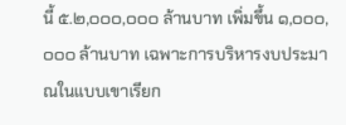นี้ ๕.๒,๐๐๐,๐๐๐ ล้านบาท เพิ่มขึ้น ๑,๐๐๐,๐๐๐ ล้านบาท เฉพาะการบริหารงบประมาณในแบบเขาเรียก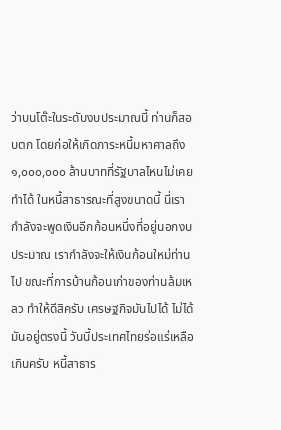ว่าบนโต๊ะในระดับงบประมาณนี้ ท่านก็สอบตก โดยก่อให้เกิดภาระหนี้มหาศาลถึง ๑,๐๐๐,๐๐๐ ล้านบาทที่รัฐบาลไหนไม่เคยทําได้ ในหนี้สาธารณะที่สูงขนาดนี้ นี่เรากําลังจะพูดเงินอีกก้อนหนึ่งที่อยู่นอกงบประมาณ เรากําลังจะให้เงินก้อนใหม่ท่านไป ขณะที่การบ้านก้อนเก่าของท่านล้มเหลว ทําให้ดีสิครับ เศรษฐกิจมันไปได้ ไม่ได้ มันอยู่ตรงนี้ วันนี้ประเทศไทยร่อแร่เหลือเกินครับ หนี้สาธาร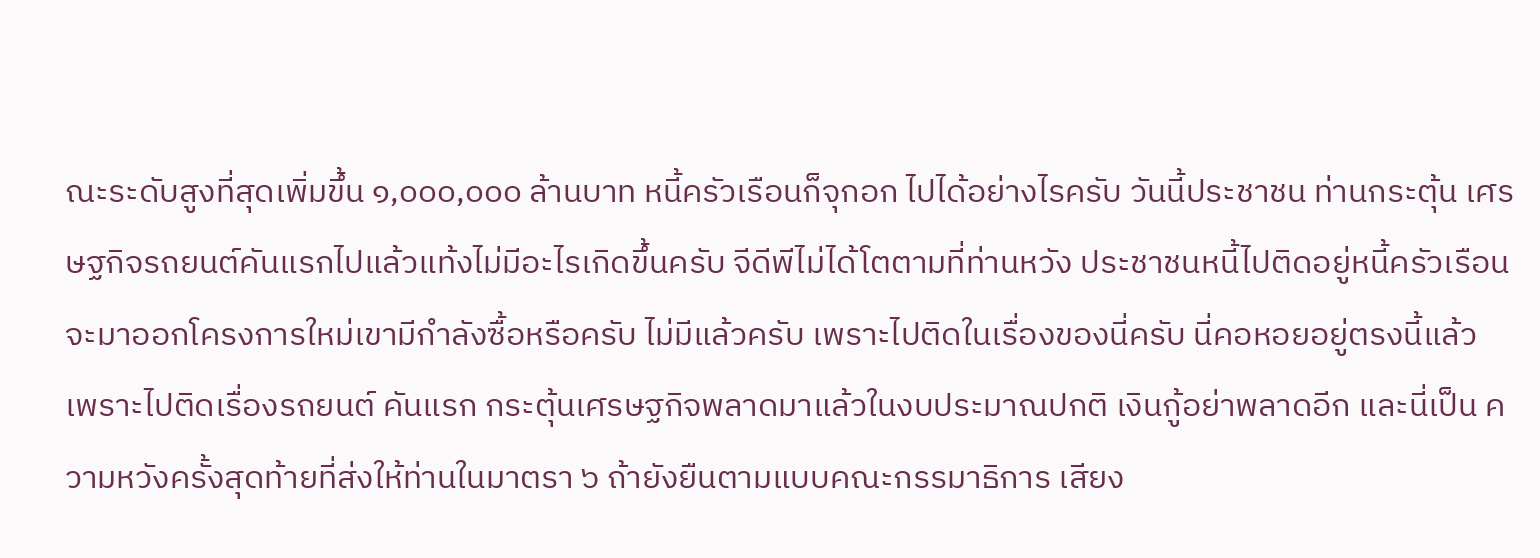ณะระดับสูงที่สุดเพิ่มขึ้น ๑,๐๐๐,๐๐๐ ล้านบาท หนี้ครัวเรือนก็จุกอก ไปได้อย่างไรครับ วันนี้ประชาชน ท่านกระตุ้น เศรษฐกิจรถยนต์คันแรกไปแล้วแท้งไม่มีอะไรเกิดขึ้นครับ จีดีพีไม่ได้โตตามที่ท่านหวัง ประชาชนหนี้ไปติดอยู่หนี้ครัวเรือน จะมาออกโครงการใหม่เขามีกําลังซื้อหรือครับ ไม่มีแล้วครับ เพราะไปติดในเรื่องของนี่ครับ นี่คอหอยอยู่ตรงนี้แล้ว เพราะไปติดเรื่องรถยนต์ คันแรก กระตุ้นเศรษฐกิจพลาดมาแล้วในงบประมาณปกติ เงินกู้อย่าพลาดอีก และนี่เป็น ความหวังครั้งสุดท้ายที่ส่งให้ท่านในมาตรา ๖ ถ้ายังยืนตามแบบคณะกรรมาธิการ เสียง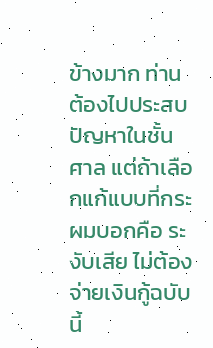ข้างมาก ท่านต้องไปประสบปัญหาในชั้นศาล แต่ถ้าเลือกแก้แบบที่กระผมบอกคือ ระงับเสีย ไม่ต้องจ่ายเงินกู้ฉบับนี้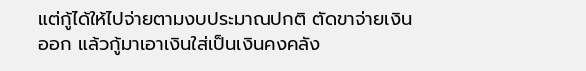แต่กู้ได้ให้ไปจ่ายตามงบประมาณปกติ ตัดขาจ่ายเงินออก แล้วกู้มาเอาเงินใส่เป็นเงินคงคลัง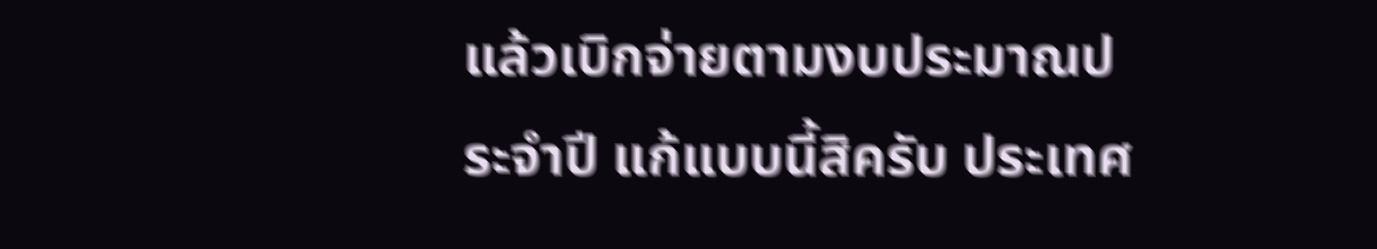แล้วเบิกจ่ายตามงบประมาณประจําปี แก้แบบนี้สิครับ ประเทศ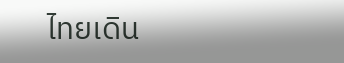ไทยเดิน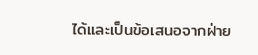ได้และเป็นข้อเสนอจากฝ่าย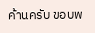ค้านครับ ขอบพ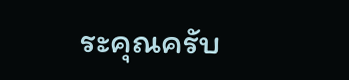ระคุณครับ